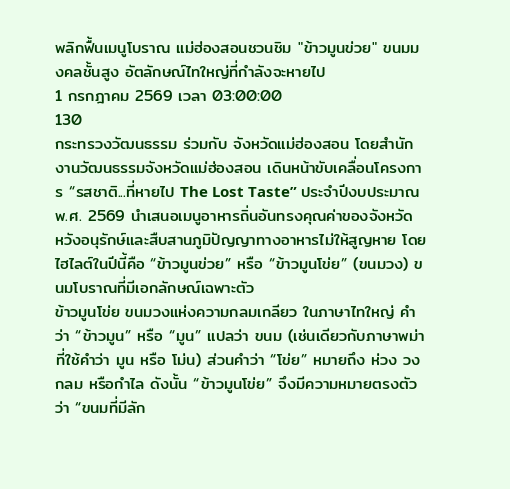พลิกฟื้นเมนูโบราณ แม่ฮ่องสอนชวนชิม "ข้าวมูนข่วย" ขนมมงคลชั้นสูง อัตลักษณ์ไทใหญ่ที่กำลังจะหายไป
1 กรกฎาคม 2569 เวลา 03:00:00
130
กระทรวงวัฒนธรรม ร่วมกับ จังหวัดแม่ฮ่องสอน โดยสำนักงานวัฒนธรรมจังหวัดแม่ฮ่องสอน เดินหน้าขับเคลื่อนโครงการ “รสชาติ...ที่หายไป The Lost Taste” ประจำปีงบประมาณ พ.ศ. 2569 นำเสนอเมนูอาหารถิ่นอันทรงคุณค่าของจังหวัด หวังอนุรักษ์และสืบสานภูมิปัญญาทางอาหารไม่ให้สูญหาย โดยไฮไลต์ในปีนี้คือ “ข้าวมูนข่วย” หรือ “ข้าวมูนโข่ย” (ขนมวง) ขนมโบราณที่มีเอกลักษณ์เฉพาะตัว
ข้าวมูนโข่ย ขนมวงแห่งความกลมเกลียว ในภาษาไทใหญ่ คำว่า “ข้าวมูน” หรือ “มูน” แปลว่า ขนม (เช่นเดียวกับภาษาพม่าที่ใช้คำว่า มูน หรือ โม่น) ส่วนคำว่า “โข่ย” หมายถึง ห่วง วงกลม หรือกำไล ดังนั้น “ข้าวมูนโข่ย” จึงมีความหมายตรงตัวว่า “ขนมที่มีลัก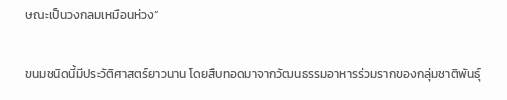ษณะเป็นวงกลมเหมือนห่วง”

ขนมชนิดนี้มีประวัติศาสตร์ยาวนาน โดยสืบทอดมาจากวัฒนธรรมอาหารร่วมรากของกลุ่มชาติพันธุ์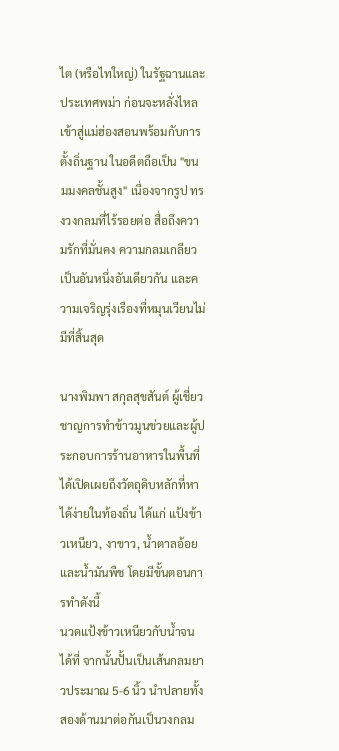ไต (หรือไทใหญ่) ในรัฐฉานและประเทศพม่า ก่อนจะหลั่งไหลเข้าสู่แม่ฮ่องสอนพร้อมกับการตั้งถิ่นฐาน ในอดีตถือเป็น "ขนมมงคลชั้นสูง" เนื่องจากรูป ทรงวงกลมที่ไร้รอยต่อ สื่อถึงความรักที่มั่นคง ความกลมเกลียวเป็นอันหนึ่งอันเดียวกัน และความเจริญรุ่งเรืองที่หมุนเวียนไม่มีที่สิ้นสุด

นางพิมพา สกุลสุขสันต์ ผู้เชี่ยวชาญการทำข้าวมูนข่วยและผู้ประกอบการร้านอาหารในพื้นที่ ได้เปิดเผยถึงวัตถุดิบหลักที่หาได้ง่ายในท้องถิ่น ได้แก่ แป้งข้าวเหนียว, งาขาว, น้ำตาลอ้อย และน้ำมันพืช โดยมีขั้นตอนการทำดังนี้
นวดแป้งข้าวเหนียวกับน้ำจนได้ที่ จากนั้นปั้นเป็นเส้นกลมยาวประมาณ 5-6 นิ้ว นำปลายทั้งสองด้านมาต่อกันเป็นวงกลม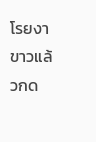โรยงาขาวแล้วกด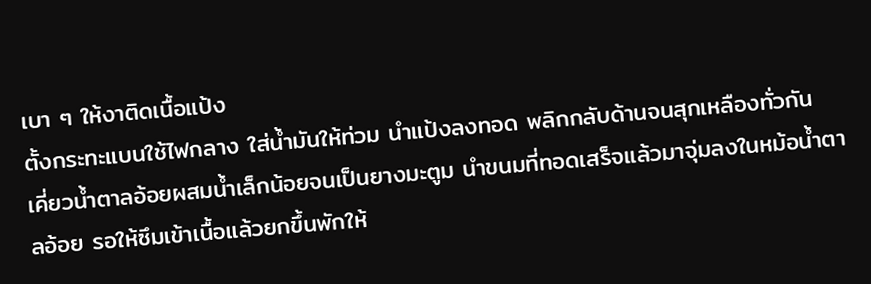เบา ๆ ให้งาติดเนื้อแป้ง
ตั้งกระทะแบนใช้ไฟกลาง ใส่น้ำมันให้ท่วม นำแป้งลงทอด พลิกกลับด้านจนสุกเหลืองทั่วกัน
เคี่ยวน้ำตาลอ้อยผสมน้ำเล็กน้อยจนเป็นยางมะตูม นำขนมที่ทอดเสร็จแล้วมาจุ่มลงในหม้อน้ำตาลอ้อย รอให้ซึมเข้าเนื้อแล้วยกขึ้นพักให้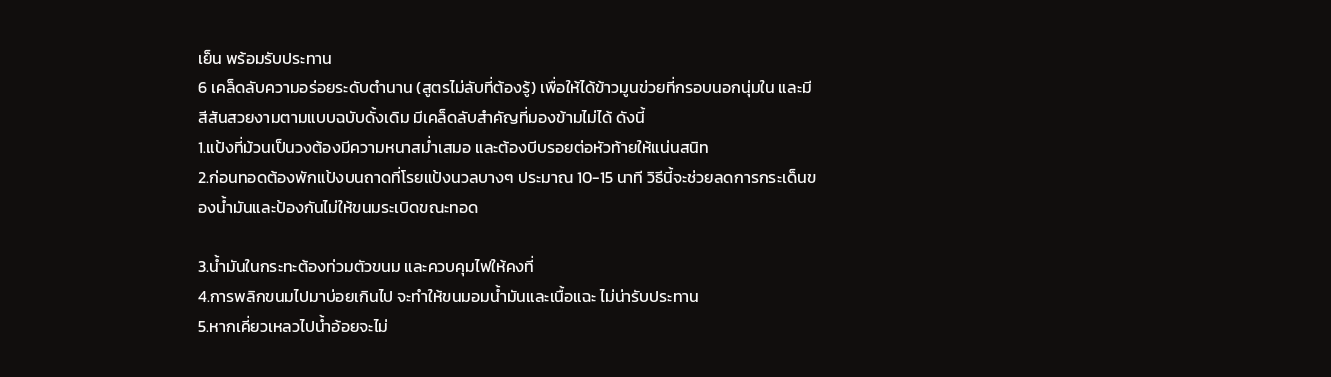เย็น พร้อมรับประทาน
6 เคล็ดลับความอร่อยระดับตำนาน (สูตรไม่ลับที่ต้องรู้) เพื่อให้ได้ข้าวมูนข่วยที่กรอบนอกนุ่มใน และมีสีสันสวยงามตามแบบฉบับดั้งเดิม มีเคล็ดลับสำคัญที่มองข้ามไม่ได้ ดังนี้
1.แป้งที่ม้วนเป็นวงต้องมีความหนาสม่ำเสมอ และต้องบีบรอยต่อหัวท้ายให้แน่นสนิท
2.ก่อนทอดต้องพักแป้งบนถาดที่โรยแป้งนวลบางๆ ประมาณ 10-15 นาที วิธีนี้จะช่วยลดการกระเด็นของน้ำมันและป้องกันไม่ให้ขนมระเบิดขณะทอด

3.น้ำมันในกระทะต้องท่วมตัวขนม และควบคุมไฟให้คงที่
4.การพลิกขนมไปมาบ่อยเกินไป จะทำให้ขนมอมน้ำมันและเนื้อแฉะ ไม่น่ารับประทาน
5.หากเคี่ยวเหลวไปน้ำอ้อยจะไม่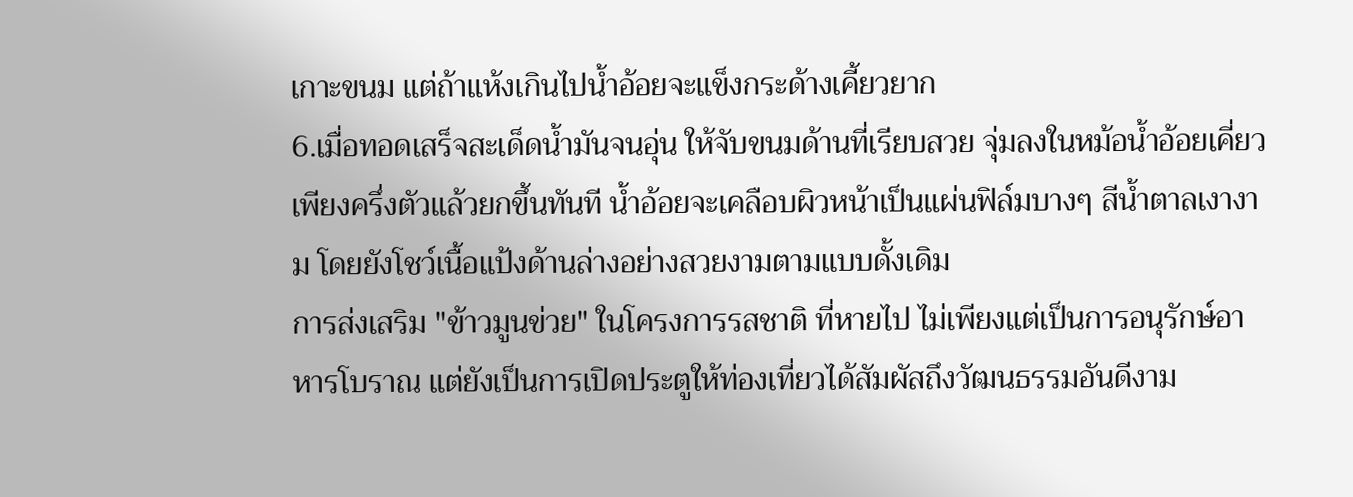เกาะขนม แต่ถ้าแห้งเกินไปน้ำอ้อยจะแข็งกระด้างเคี้ยวยาก
6.เมื่อทอดเสร็จสะเด็ดน้ำมันจนอุ่น ให้จับขนมด้านที่เรียบสวย จุ่มลงในหม้อน้ำอ้อยเคี่ยวเพียงครึ่งตัวแล้วยกขึ้นทันที น้ำอ้อยจะเคลือบผิวหน้าเป็นแผ่นฟิล์มบางๆ สีน้ำตาลเงางาม โดยยังโชว์เนื้อแป้งด้านล่างอย่างสวยงามตามแบบดั้งเดิม
การส่งเสริม "ข้าวมูนข่วย" ในโครงการรสชาติ ที่หายไป ไม่เพียงแต่เป็นการอนุรักษ์อาหารโบราณ แต่ยังเป็นการเปิดประตูให้ท่องเที่ยวได้สัมผัสถึงวัฒนธรรมอันดีงาม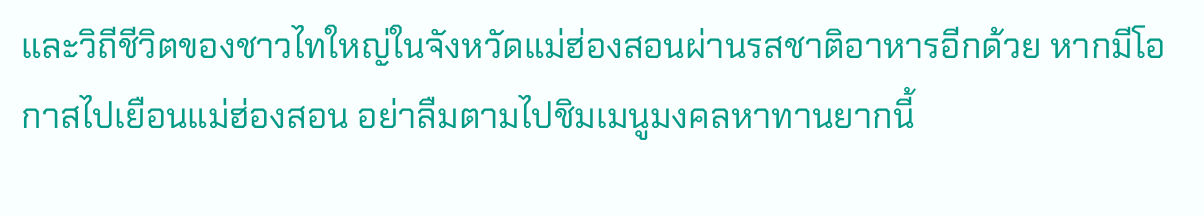และวิถีชีวิตของชาวไทใหญ่ในจังหวัดแม่ฮ่องสอนผ่านรสชาติอาหารอีกด้วย หากมีโอกาสไปเยือนแม่ฮ่องสอน อย่าลืมตามไปชิมเมนูมงคลหาทานยากนี้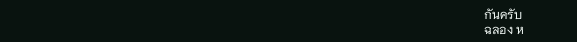กันครับ
ฉลอง ห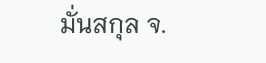มั่นสกุล จ.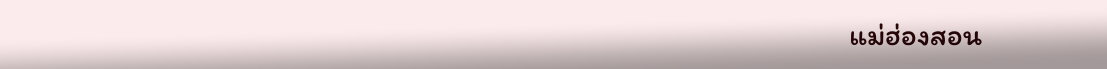แม่ฮ่องสอน